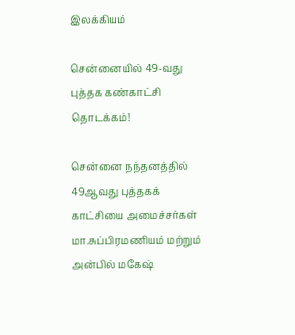இலக்கியம்

சென்னையில் 49-வது புத்தக கண்காட்சி தொடக்கம்!

சென்னை நந்தனத்தில் 49ஆவது புத்தகக் காட்சியை அமைச்சர்கள் மா.சுப்பிரமணியம் மற்றும் அன்பில் மகேஷ்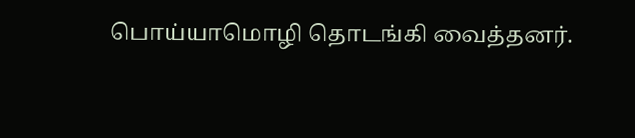பொய்யாமொழி தொடங்கி வைத்தனர்.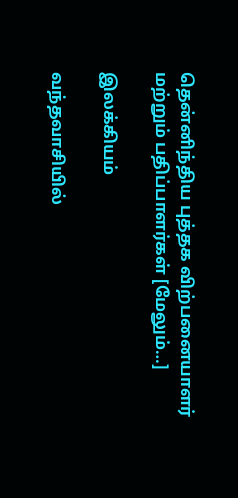தென்னிந்திய புத்தக விற்பனையாளர் மற்றும் பதிப்பாளர்கள் [மேலும்…]

இலக்கியம்

வந்தவாசியில்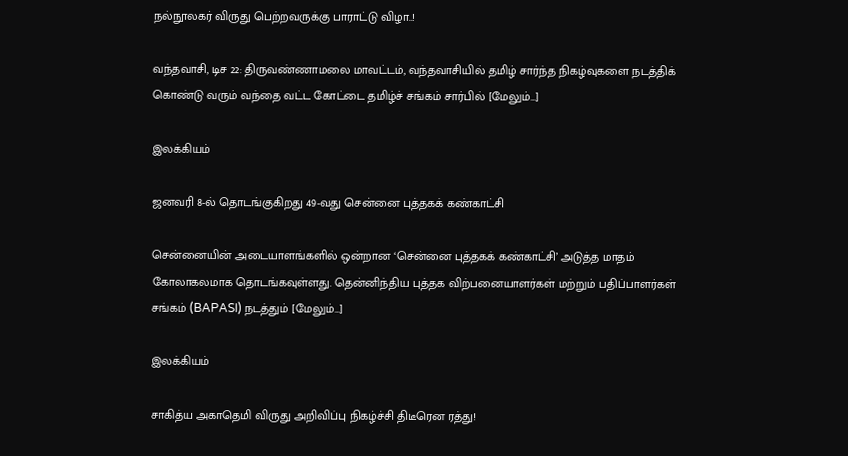நல்நூலகர் விருது பெற்றவருக்கு பாராட்டு விழா..!

வந்தவாசி, டிச 22: திருவண்ணாமலை மாவட்டம், வந்தவாசியில் தமிழ் சார்ந்த நிகழ்வுகளை நடத்திக் கொண்டு வரும் வந்தை வட்ட கோட்டை தமிழ்ச் சங்கம் சார்பில் [மேலும்…]

இலக்கியம்

ஜனவரி 8-ல் தொடங்குகிறது 49-வது சென்னை புத்தகக் கண்காட்சி

சென்னையின் அடையாளங்களில் ஒன்றான ‘சென்னை புத்தகக் கண்காட்சி’ அடுத்த மாதம் கோலாகலமாக தொடங்கவுள்ளது. தென்னிந்திய புத்தக விற்பனையாளர்கள் மற்றும் பதிப்பாளர்கள் சங்கம் (BAPASI) நடத்தும் [மேலும்…]

இலக்கியம்

சாகித்ய அகாதெமி விருது அறிவிப்பு நிகழ்ச்சி திடீரென ரத்து!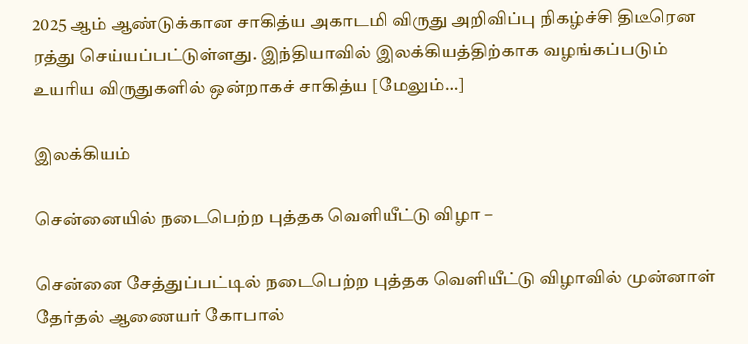2025 ஆம் ஆண்டுக்கான சாகித்ய அகாடமி விருது அறிவிப்பு நிகழ்ச்சி திடீரென ரத்து செய்யப்பட்டுள்ளது. இந்தியாவில் இலக்கியத்திற்காக வழங்கப்படும் உயரிய விருதுகளில் ஒன்றாகச் சாகித்ய [மேலும்…]

இலக்கியம்

சென்னையில் நடைபெற்ற புத்தக வெளியீட்டு விழா –

சென்னை சேத்துப்பட்டில் நடைபெற்ற புத்தக வெளியீட்டு விழாவில் முன்னாள் தேர்தல் ஆணையர் கோபால்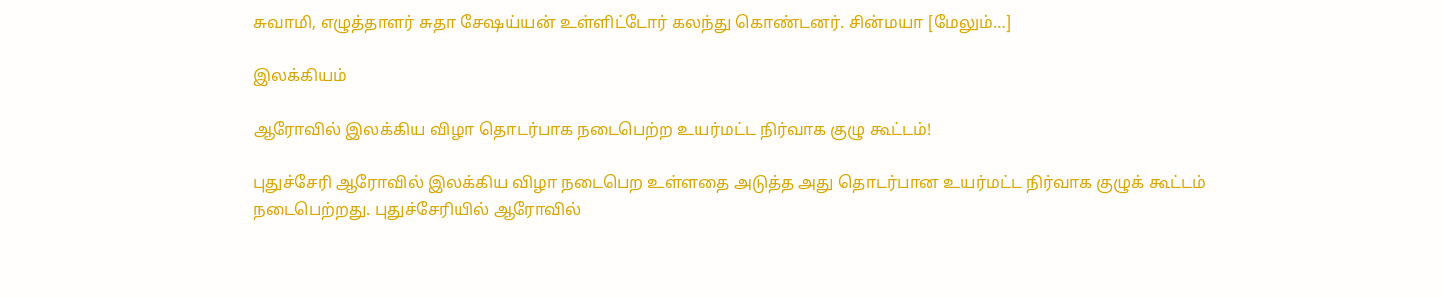சுவாமி, எழுத்தாளர் சுதா சேஷய்யன் உள்ளிட்டோர் கலந்து கொண்டனர். சின்மயா [மேலும்…]

இலக்கியம்

ஆரோவில் இலக்கிய விழா தொடர்பாக நடைபெற்ற உயர்மட்ட நிர்வாக குழு கூட்டம்!

புதுச்சேரி ஆரோவில் இலக்கிய விழா நடைபெற உள்ளதை அடுத்த அது தொடர்பான உயர்மட்ட நிர்வாக குழுக் கூட்டம் நடைபெற்றது. புதுச்சேரியில் ஆரோவில்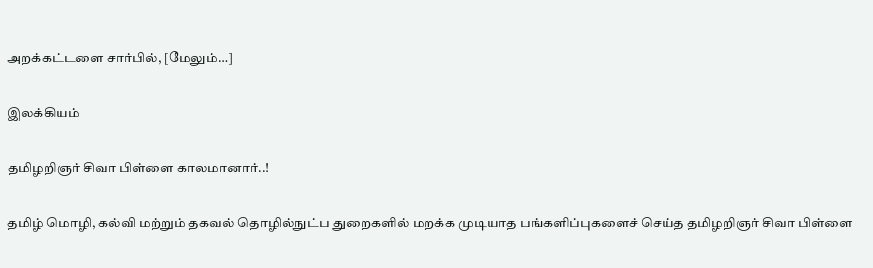அறக்கட்டளை சார்பில், [மேலும்…]

இலக்கியம்

தமிழறிஞர் சிவா பிள்ளை காலமானார்..!

தமிழ் மொழி, கல்வி மற்றும் தகவல் தொழில்நுட்ப துறைகளில் மறக்க முடியாத பங்களிப்புகளைச் செய்த தமிழறிஞர் சிவா பிள்ளை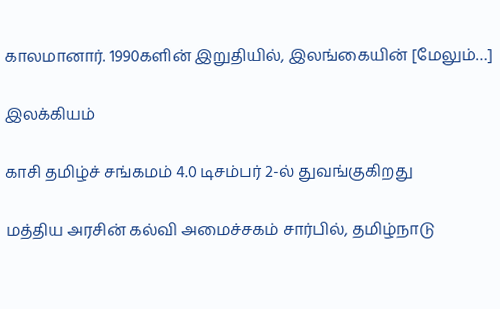காலமானார். 1990களின் இறுதியில், இலங்கையின் [மேலும்…]

இலக்கியம்

காசி தமிழ்ச் சங்கமம் 4.0 டிசம்பர் 2-ல் துவங்குகிறது

மத்திய அரசின் கல்வி அமைச்சகம் சார்பில், தமிழ்நாடு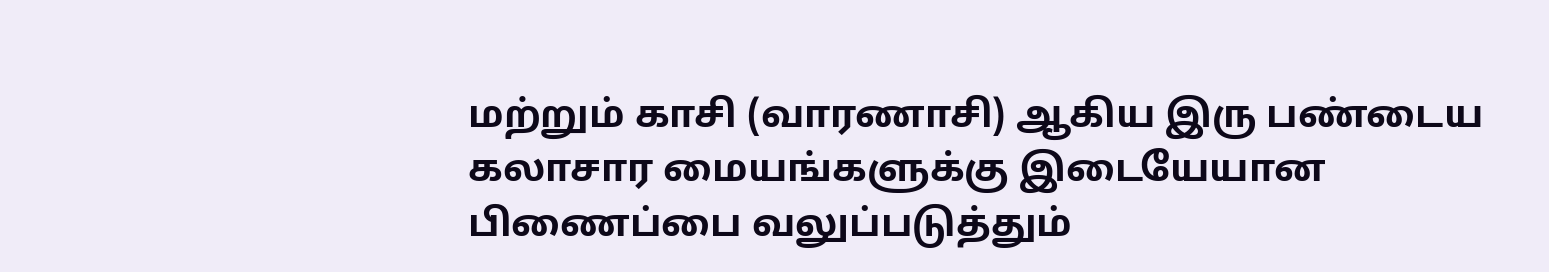மற்றும் காசி (வாரணாசி) ஆகிய இரு பண்டைய கலாசார மையங்களுக்கு இடையேயான பிணைப்பை வலுப்படுத்தும்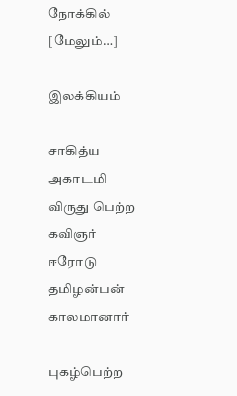நோக்கில் [மேலும்…]

இலக்கியம்

சாகித்ய அகாடமி விருது பெற்ற கவிஞர் ஈரோடு தமிழன்பன் காலமானார்

புகழ்பெற்ற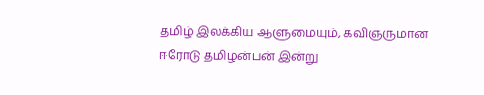தமிழ் இலக்கிய ஆளுமையும், கவிஞருமான ஈரோடு தமிழன்பன் இன்று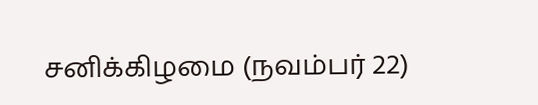சனிக்கிழமை (நவம்பர் 22)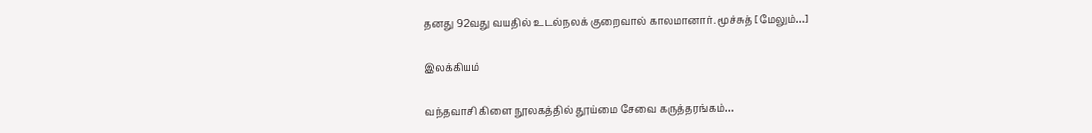தனது 92வது வயதில் உடல்நலக் குறைவால் காலமானார். மூச்சுத் [மேலும்…]

இலக்கியம்

வந்தவாசி கிளை நூலகத்தில் தூய்மை சேவை கருத்தரங்கம்…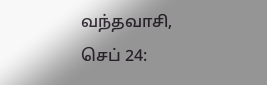வந்தவாசி, செப் 24: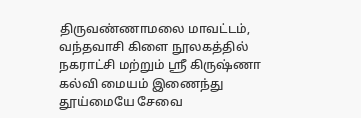திருவண்ணாமலை மாவட்டம், வந்தவாசி கிளை நூலகத்தில் நகராட்சி மற்றும் ஸ்ரீ கிருஷ்ணா கல்வி மையம் இணைந்து தூய்மையே சேவை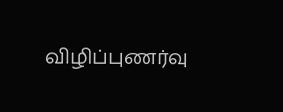விழிப்புணர்வு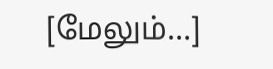[மேலும்…]